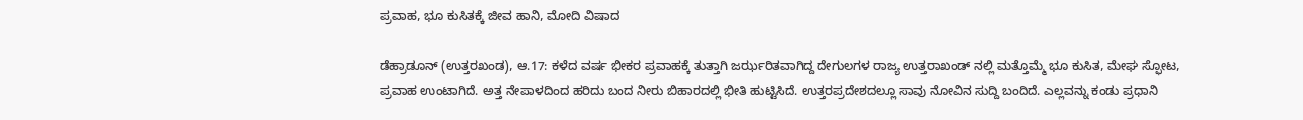ಪ್ರವಾಹ, ಭೂ ಕುಸಿತಕ್ಕೆ ಜೀವ ಹಾನಿ, ಮೋದಿ ವಿಷಾದ

ಡೆಹ್ರಾಡೂನ್ (ಉತ್ತರಖಂಡ), ಆ.17: ಕಳೆದ ವರ್ಷ ಭೀಕರ ಪ್ರವಾಹಕ್ಕೆ ತುತ್ತಾಗಿ ಜರ್ಝರಿತವಾಗಿದ್ದ ದೇಗುಲಗಳ ರಾಜ್ಯ ಉತ್ತರಾಖಂಡ್ ನಲ್ಲಿ ಮತ್ತೊಮ್ಮೆ ಭೂ ಕುಸಿತ, ಮೇಘ ಸ್ಫೋಟ, ಪ್ರವಾಹ ಉಂಟಾಗಿದೆ. ಅತ್ತ ನೇಪಾಳದಿಂದ ಹರಿದು ಬಂದ ನೀರು ಬಿಹಾರದಲ್ಲಿ ಭೀತಿ ಹುಟ್ಟಿಸಿದೆ. ಉತ್ತರಪ್ರದೇಶದಲ್ಲೂ ಸಾವು ನೋವಿನ ಸುದ್ದಿ ಬಂದಿದೆ. ಎಲ್ಲವನ್ನು ಕಂಡು ಪ್ರಧಾನಿ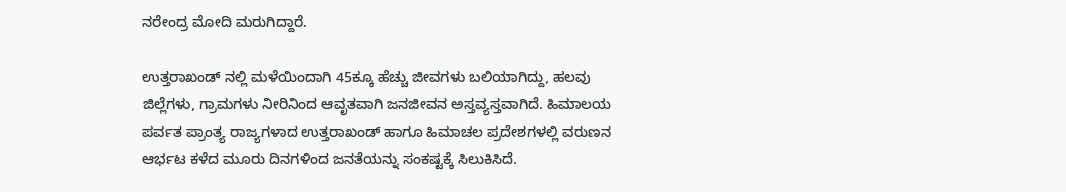ನರೇಂದ್ರ ಮೋದಿ ಮರುಗಿದ್ದಾರೆ.

ಉತ್ತರಾಖಂಡ್ ನಲ್ಲಿ ಮಳೆಯಿಂದಾಗಿ 45ಕ್ಕೂ ಹೆಚ್ಚು ಜೀವಗಳು ಬಲಿಯಾಗಿದ್ದು, ಹಲವು ಜಿಲ್ಲೆಗಳು, ಗ್ರಾಮಗಳು ನೀರಿನಿಂದ ಆವೃತವಾಗಿ ಜನಜೀವನ ಅಸ್ತವ್ಯಸ್ತವಾಗಿದೆ. ಹಿಮಾಲಯ ಪರ್ವತ ಪ್ರಾಂತ್ಯ ರಾಜ್ಯಗಳಾದ ಉತ್ತರಾಖಂಡ್ ಹಾಗೂ ಹಿಮಾಚಲ ಪ್ರದೇಶಗಳಲ್ಲಿ ವರುಣನ ಆರ್ಭಟ ಕಳೆದ ಮೂರು ದಿನಗಳಿಂದ ಜನತೆಯನ್ನು ಸಂಕಷ್ಟಕ್ಕೆ ಸಿಲುಕಿಸಿದೆ.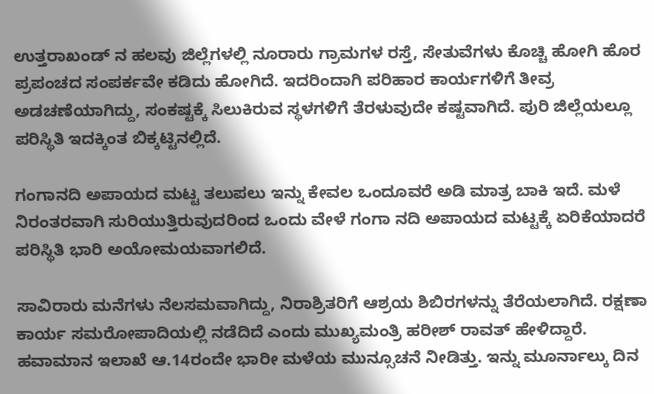ಉತ್ತರಾಖಂಡ್ ನ ಹಲವು ಜಿಲ್ಲೆಗಳಲ್ಲಿ ನೂರಾರು ಗ್ರಾಮಗಳ ರಸ್ತೆ, ಸೇತುವೆಗಳು ಕೊಚ್ಚಿ ಹೋಗಿ ಹೊರ ಪ್ರಪಂಚದ ಸಂಪರ್ಕವೇ ಕಡಿದು ಹೋಗಿದೆ. ಇದರಿಂದಾಗಿ ಪರಿಹಾರ ಕಾರ್ಯಗಳಿಗೆ ತೀವ್ರ ಅಡಚಣೆಯಾಗಿದ್ದು, ಸಂಕಷ್ಟಕ್ಕೆ ಸಿಲುಕಿರುವ ಸ್ಥಳಗಳಿಗೆ ತೆರಳುವುದೇ ಕಷ್ಟವಾಗಿದೆ. ಪುರಿ ಜಿಲ್ಲೆಯಲ್ಲೂ ಪರಿಸ್ಥಿತಿ ಇದಕ್ಕಿಂತ ಬಿಕ್ಕಟ್ಟಿನಲ್ಲಿದೆ.

ಗಂಗಾನದಿ ಅಪಾಯದ ಮಟ್ಟ ತಲುಪಲು ಇನ್ನು ಕೇವಲ ಒಂದೂವರೆ ಅಡಿ ಮಾತ್ರ ಬಾಕಿ ಇದೆ. ಮಳೆ ನಿರಂತರವಾಗಿ ಸುರಿಯುತ್ತಿರುವುದರಿಂದ ಒಂದು ವೇಳೆ ಗಂಗಾ ನದಿ ಅಪಾಯದ ಮಟ್ಟಕ್ಕೆ ಏರಿಕೆಯಾದರೆ ಪರಿಸ್ಥಿತಿ ಭಾರಿ ಅಯೋಮಯವಾಗಲಿದೆ.

ಸಾವಿರಾರು ಮನೆಗಳು ನೆಲಸಮವಾಗಿದ್ದು, ನಿರಾಶ್ರಿತರಿಗೆ ಆಶ್ರಯ ಶಿಬಿರಗಳನ್ನು ತೆರೆಯಲಾಗಿದೆ. ರಕ್ಷಣಾ ಕಾರ್ಯ ಸಮರೋಪಾದಿಯಲ್ಲಿ ನಡೆದಿದೆ ಎಂದು ಮುಖ್ಯಮಂತ್ರಿ ಹರೀಶ್ ರಾವತ್ ಹೇಳಿದ್ದಾರೆ. ಹವಾಮಾನ ಇಲಾಖೆ ಆ.14ರಂದೇ ಭಾರೀ ಮಳೆಯ ಮುನ್ಸೂಚನೆ ನೀಡಿತ್ತು. ಇನ್ನು ಮೂರ್ನಾಲ್ಕು ದಿನ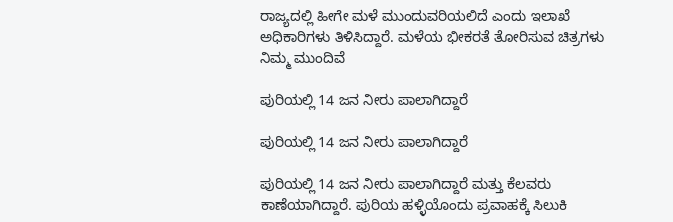ರಾಜ್ಯದಲ್ಲಿ ಹೀಗೇ ಮಳೆ ಮುಂದುವರಿಯಲಿದೆ ಎಂದು ಇಲಾಖೆ ಅಧಿಕಾರಿಗಳು ತಿಳಿಸಿದ್ದಾರೆ. ಮಳೆಯ ಭೀಕರತೆ ತೋರಿಸುವ ಚಿತ್ರಗಳು ನಿಮ್ಮ ಮುಂದಿವೆ

ಪುರಿಯಲ್ಲಿ 14 ಜನ ನೀರು ಪಾಲಾಗಿದ್ದಾರೆ

ಪುರಿಯಲ್ಲಿ 14 ಜನ ನೀರು ಪಾಲಾಗಿದ್ದಾರೆ

ಪುರಿಯಲ್ಲಿ 14 ಜನ ನೀರು ಪಾಲಾಗಿದ್ದಾರೆ ಮತ್ತು ಕೆಲವರು ಕಾಣೆಯಾಗಿದ್ದಾರೆ. ಪುರಿಯ ಹಳ್ಳಿಯೊಂದು ಪ್ರವಾಹಕ್ಕೆ ಸಿಲುಕಿ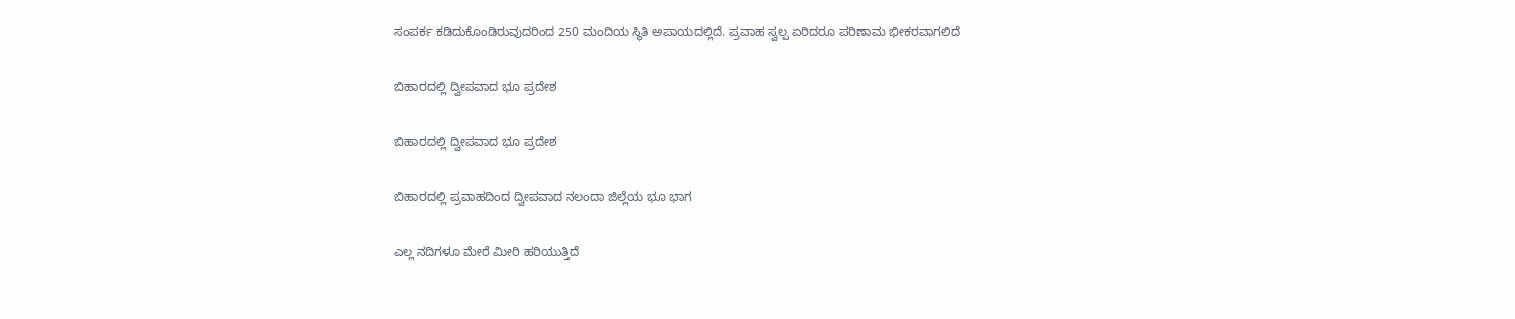ಸಂಪರ್ಕ ಕಡಿದುಕೊಂಡಿರುವುದರಿಂದ 250 ಮಂದಿಯ ಸ್ಥಿತಿ ಅಪಾಯದಲ್ಲಿದೆ. ಪ್ರವಾಹ ಸ್ವಲ್ಪ ಏರಿದರೂ ಪರಿಣಾಮ ಭೀಕರವಾಗಲಿದೆ

ಬಿಹಾರದಲ್ಲಿ ದ್ವೀಪವಾದ ಭೂ ಪ್ರದೇಶ

ಬಿಹಾರದಲ್ಲಿ ದ್ವೀಪವಾದ ಭೂ ಪ್ರದೇಶ

ಬಿಹಾರದಲ್ಲಿ ಪ್ರವಾಹದಿಂದ ದ್ವೀಪವಾದ ನಲಂದಾ ಜಿಲ್ಲೆಯ ಭೂ ಭಾಗ

ಎಲ್ಲ ನದಿಗಳೂ ಮೇರೆ ಮೀರಿ ಹರಿಯುತ್ತಿದೆ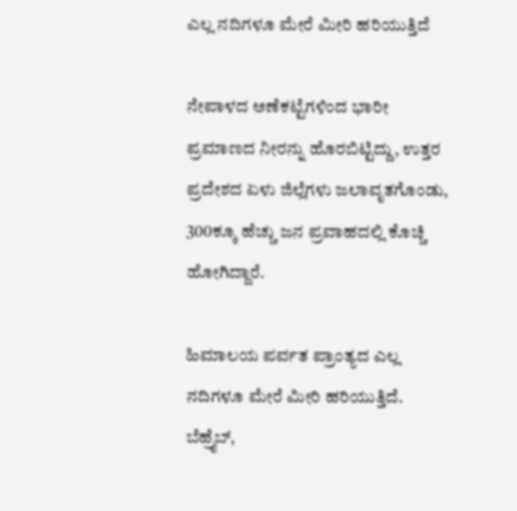ಎಲ್ಲ ನದಿಗಳೂ ಮೇರೆ ಮೀರಿ ಹರಿಯುತ್ತಿದೆ

ನೇಪಾಳದ ಅಣೆಕಟ್ಟೆಗಳಿಂದ ಭಾರೀ ಪ್ರಮಾಣದ ನೀರನ್ನು ಹೊರಬಿಟ್ಟಿದ್ದು, ಉತ್ತರ ಪ್ರದೇಶದ ಏಳು ಜಿಲ್ಲೆಗಳು ಜಲಾವೃತಗೊಂಡು, 300ಕ್ಕೂ ಹೆಚ್ಚು ಜನ ಪ್ರವಾಹದಲ್ಲಿ ಕೊಚ್ಚಿ ಹೋಗಿದ್ದಾರೆ.

ಹಿಮಾಲಯ ಪರ್ವತ ಪ್ರಾಂತ್ಯದ ಎಲ್ಲ ನದಿಗಳೂ ಮೇರೆ ಮೀರಿ ಹರಿಯುತ್ತಿದೆ. ಬೆಹ್ರೈಬ್,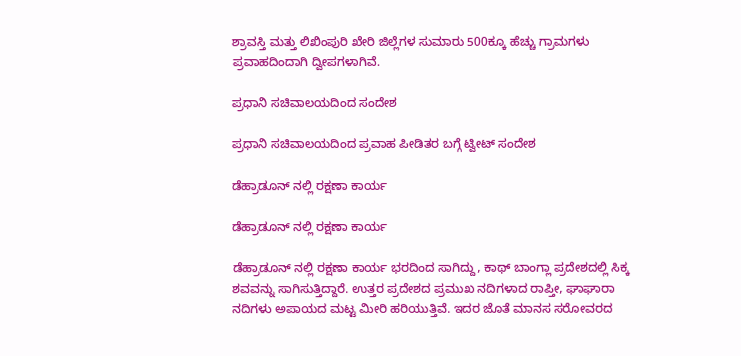ಶ್ರಾವಸ್ತಿ ಮತ್ತು ಲಿಖಿಂಪುರಿ ಖೇರಿ ಜಿಲ್ಲೆಗಳ ಸುಮಾರು 500ಕ್ಕೂ ಹೆಚ್ಚು ಗ್ರಾಮಗಳು ಪ್ರವಾಹದಿಂದಾಗಿ ದ್ವೀಪಗಳಾಗಿವೆ.

ಪ್ರಧಾನಿ ಸಚಿವಾಲಯದಿಂದ ಸಂದೇಶ

ಪ್ರಧಾನಿ ಸಚಿವಾಲಯದಿಂದ ಪ್ರವಾಹ ಪೀಡಿತರ ಬಗ್ಗೆ ಟ್ವೀಟ್ ಸಂದೇಶ

ಡೆಹ್ರಾಡೂನ್ ನಲ್ಲಿ ರಕ್ಷಣಾ ಕಾರ್ಯ

ಡೆಹ್ರಾಡೂನ್ ನಲ್ಲಿ ರಕ್ಷಣಾ ಕಾರ್ಯ

ಡೆಹ್ರಾಡೂನ್ ನಲ್ಲಿ ರಕ್ಷಣಾ ಕಾರ್ಯ ಭರದಿಂದ ಸಾಗಿದ್ದು, ಕಾಥ್ ಬಾಂಗ್ಲಾ ಪ್ರದೇಶದಲ್ಲಿ ಸಿಕ್ಕ ಶವವನ್ನು ಸಾಗಿಸುತ್ತಿದ್ದಾರೆ. ಉತ್ತರ ಪ್ರದೇಶದ ಪ್ರಮುಖ ನದಿಗಳಾದ ರಾಪ್ತೀ, ಘಾಘಾರಾ ನದಿಗಳು ಅಪಾಯದ ಮಟ್ಟ ಮೀರಿ ಹರಿಯುತ್ತಿವೆ. ಇದರ ಜೊತೆ ಮಾನಸ ಸರೋವರದ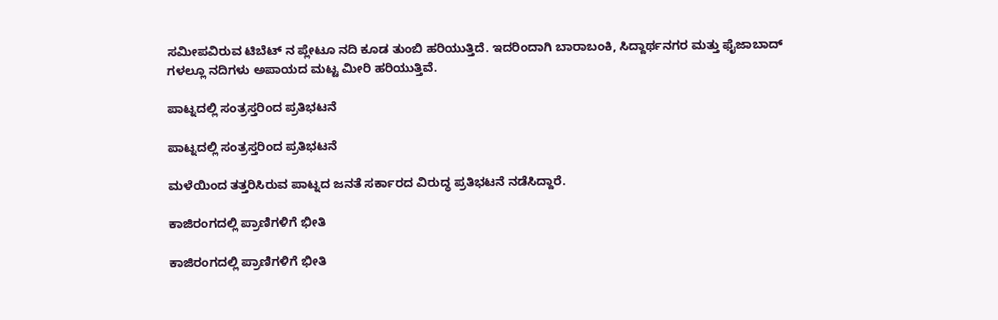ಸಮೀಪವಿರುವ ಟಿಬೆಟ್ ನ ಪ್ಲೇಟೂ ನದಿ ಕೂಡ ತುಂಬಿ ಹರಿಯುತ್ತಿದೆ. ಇದರಿಂದಾಗಿ ಬಾರಾಬಂಕಿ, ಸಿದ್ದಾರ್ಥನಗರ ಮತ್ತು ಫೈಜಾಬಾದ್ ಗಳಲ್ಲೂ ನದಿಗಳು ಅಪಾಯದ ಮಟ್ಟ ಮೀರಿ ಹರಿಯುತ್ತಿವೆ.

ಪಾಟ್ನದಲ್ಲಿ ಸಂತ್ರಸ್ತರಿಂದ ಪ್ರತಿಭಟನೆ

ಪಾಟ್ನದಲ್ಲಿ ಸಂತ್ರಸ್ತರಿಂದ ಪ್ರತಿಭಟನೆ

ಮಳೆಯಿಂದ ತತ್ತರಿಸಿರುವ ಪಾಟ್ನದ ಜನತೆ ಸರ್ಕಾರದ ವಿರುದ್ಧ ಪ್ರತಿಭಟನೆ ನಡೆಸಿದ್ದಾರೆ.

ಕಾಜಿರಂಗದಲ್ಲಿ ಪ್ರಾಣಿಗಳಿಗೆ ಭೀತಿ

ಕಾಜಿರಂಗದಲ್ಲಿ ಪ್ರಾಣಿಗಳಿಗೆ ಭೀತಿ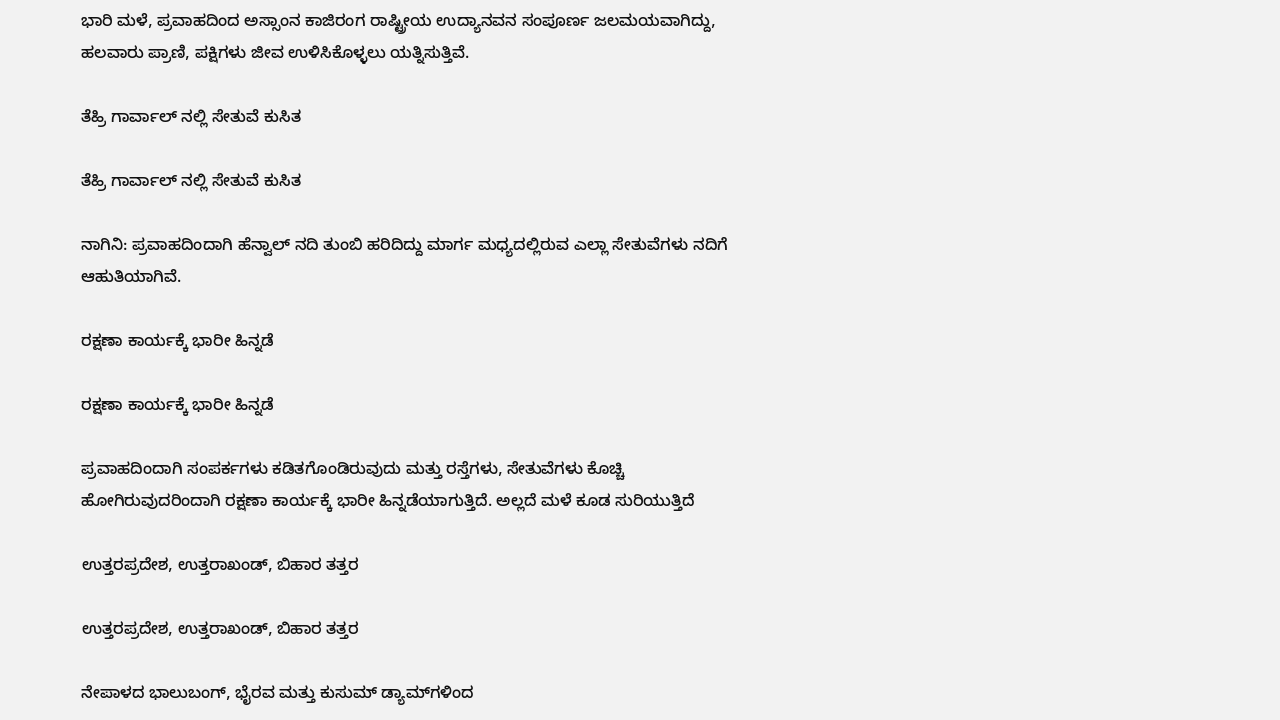ಭಾರಿ ಮಳೆ, ಪ್ರವಾಹದಿಂದ ಅಸ್ಸಾಂನ ಕಾಜಿರಂಗ ರಾಷ್ಟ್ರೀಯ ಉದ್ಯಾನವನ ಸಂಪೂರ್ಣ ಜಲಮಯವಾಗಿದ್ದು, ಹಲವಾರು ಪ್ರಾಣಿ, ಪಕ್ಷಿಗಳು ಜೀವ ಉಳಿಸಿಕೊಳ್ಳಲು ಯತ್ನಿಸುತ್ತಿವೆ.

ತೆಹ್ರಿ ಗಾರ್ವಾಲ್ ನಲ್ಲಿ ಸೇತುವೆ ಕುಸಿತ

ತೆಹ್ರಿ ಗಾರ್ವಾಲ್ ನಲ್ಲಿ ಸೇತುವೆ ಕುಸಿತ

ನಾಗಿನಿ: ಪ್ರವಾಹದಿಂದಾಗಿ ಹೆನ್ವಾಲ್ ನದಿ ತುಂಬಿ ಹರಿದಿದ್ದು ಮಾರ್ಗ ಮಧ್ಯದಲ್ಲಿರುವ ಎಲ್ಲಾ ಸೇತುವೆಗಳು ನದಿಗೆ ಆಹುತಿಯಾಗಿವೆ.

ರಕ್ಷಣಾ ಕಾರ್ಯಕ್ಕೆ ಭಾರೀ ಹಿನ್ನಡೆ

ರಕ್ಷಣಾ ಕಾರ್ಯಕ್ಕೆ ಭಾರೀ ಹಿನ್ನಡೆ

ಪ್ರವಾಹದಿಂದಾಗಿ ಸಂಪರ್ಕಗಳು ಕಡಿತಗೊಂಡಿರುವುದು ಮತ್ತು ರಸ್ತೆಗಳು, ಸೇತುವೆಗಳು ಕೊಚ್ಚಿ ಹೋಗಿರುವುದರಿಂದಾಗಿ ರಕ್ಷಣಾ ಕಾರ್ಯಕ್ಕೆ ಭಾರೀ ಹಿನ್ನಡೆಯಾಗುತ್ತಿದೆ. ಅಲ್ಲದೆ ಮಳೆ ಕೂಡ ಸುರಿಯುತ್ತಿದೆ

ಉತ್ತರಪ್ರದೇಶ, ಉತ್ತರಾಖಂಡ್, ಬಿಹಾರ ತತ್ತರ

ಉತ್ತರಪ್ರದೇಶ, ಉತ್ತರಾಖಂಡ್, ಬಿಹಾರ ತತ್ತರ

ನೇಪಾಳದ ಭಾಲುಬಂಗ್, ಭೈರವ ಮತ್ತು ಕುಸುಮ್ ಡ್ಯಾಮ್‍ಗಳಿಂದ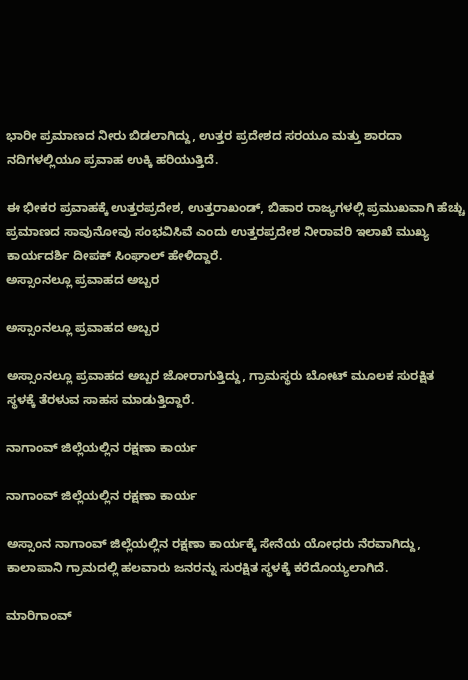ಭಾರೀ ಪ್ರಮಾಣದ ನೀರು ಬಿಡಲಾಗಿದ್ದು, ಉತ್ತರ ಪ್ರದೇಶದ ಸರಯೂ ಮತ್ತು ಶಾರದಾ ನದಿಗಳಲ್ಲಿಯೂ ಪ್ರವಾಹ ಉಕ್ಕಿ ಹರಿಯುತ್ತಿದೆ.

ಈ ಭೀಕರ ಪ್ರವಾಹಕ್ಕೆ ಉತ್ತರಪ್ರದೇಶ, ಉತ್ತರಾಖಂಡ್, ಬಿಹಾರ ರಾಜ್ಯಗಳಲ್ಲಿ ಪ್ರಮುಖವಾಗಿ ಹೆಚ್ಚು ಪ್ರಮಾಣದ ಸಾವುನೋವು ಸಂಭವಿಸಿವೆ ಎಂದು ಉತ್ತರಪ್ರದೇಶ ನೀರಾವರಿ ಇಲಾಖೆ ಮುಖ್ಯ ಕಾರ್ಯದರ್ಶಿ ದೀಪಕ್ ಸಿಂಘಾಲ್ ಹೇಳಿದ್ದಾರೆ.
ಅಸ್ಸಾಂನಲ್ಲೂ ಪ್ರವಾಹದ ಅಬ್ಬರ

ಅಸ್ಸಾಂನಲ್ಲೂ ಪ್ರವಾಹದ ಅಬ್ಬರ

ಅಸ್ಸಾಂನಲ್ಲೂ ಪ್ರವಾಹದ ಅಬ್ಬರ ಜೋರಾಗುತ್ತಿದ್ದು, ಗ್ರಾಮಸ್ಥರು ಬೋಟ್ ಮೂಲಕ ಸುರಕ್ಷಿತ ಸ್ಥಳಕ್ಕೆ ತೆರಳುವ ಸಾಹಸ ಮಾಡುತ್ತಿದ್ದಾರೆ.

ನಾಗಾಂವ್ ಜಿಲ್ಲೆಯಲ್ಲಿನ ರಕ್ಷಣಾ ಕಾರ್ಯ

ನಾಗಾಂವ್ ಜಿಲ್ಲೆಯಲ್ಲಿನ ರಕ್ಷಣಾ ಕಾರ್ಯ

ಅಸ್ಸಾಂನ ನಾಗಾಂವ್ ಜಿಲ್ಲೆಯಲ್ಲಿನ ರಕ್ಷಣಾ ಕಾರ್ಯಕ್ಕೆ ಸೇನೆಯ ಯೋಧರು ನೆರವಾಗಿದ್ದು, ಕಾಲಾಪಾನಿ ಗ್ರಾಮದಲ್ಲಿ ಹಲವಾರು ಜನರನ್ನು ಸುರಕ್ಷಿತ ಸ್ಥಳಕ್ಕೆ ಕರೆದೊಯ್ಯಲಾಗಿದೆ.

ಮಾರಿಗಾಂವ್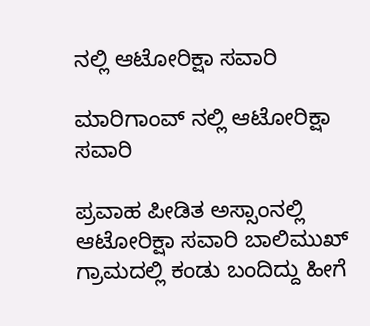ನಲ್ಲಿ ಆಟೋರಿಕ್ಷಾ ಸವಾರಿ

ಮಾರಿಗಾಂವ್ ನಲ್ಲಿ ಆಟೋರಿಕ್ಷಾ ಸವಾರಿ

ಪ್ರವಾಹ ಪೀಡಿತ ಅಸ್ಸಾಂನಲ್ಲಿ ಆಟೋರಿಕ್ಷಾ ಸವಾರಿ ಬಾಲಿಮುಖ್ ಗ್ರಾಮದಲ್ಲಿ ಕಂಡು ಬಂದಿದ್ದು ಹೀಗೆ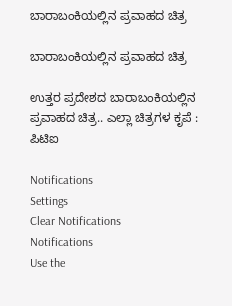ಬಾರಾಬಂಕಿಯಲ್ಲಿನ ಪ್ರವಾಹದ ಚಿತ್ರ

ಬಾರಾಬಂಕಿಯಲ್ಲಿನ ಪ್ರವಾಹದ ಚಿತ್ರ

ಉತ್ತರ ಪ್ರದೇಶದ ಬಾರಾಬಂಕಿಯಲ್ಲಿನ ಪ್ರವಾಹದ ಚಿತ್ರ.. ಎಲ್ಲಾ ಚಿತ್ರಗಳ ಕೃಪೆ : ಪಿಟಿಐ

Notifications
Settings
Clear Notifications
Notifications
Use the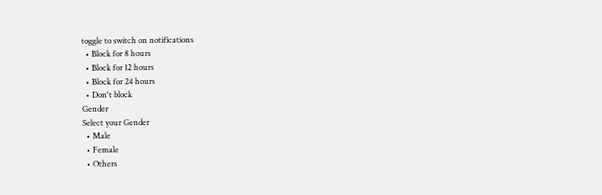toggle to switch on notifications
  • Block for 8 hours
  • Block for 12 hours
  • Block for 24 hours
  • Don't block
Gender
Select your Gender
  • Male
  • Female
  • Others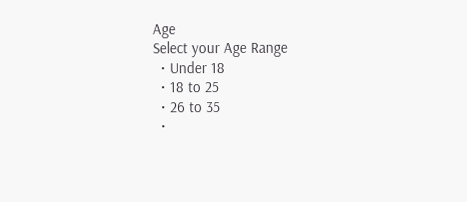Age
Select your Age Range
  • Under 18
  • 18 to 25
  • 26 to 35
  •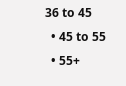36 to 45
  • 45 to 55
  • 55+